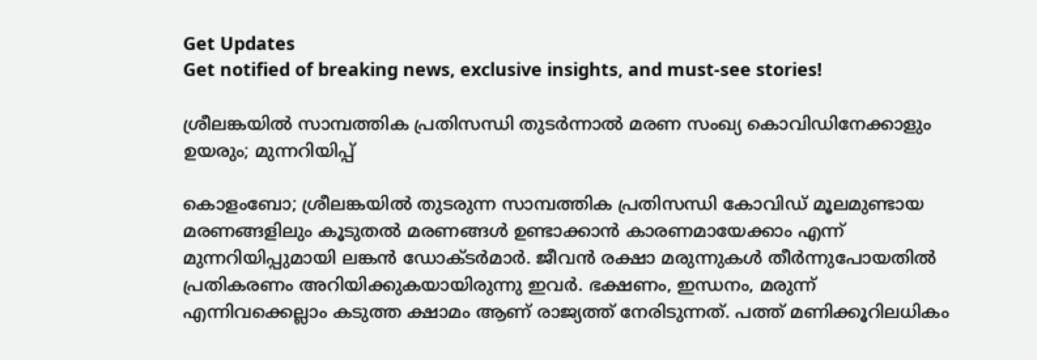Get Updates
Get notified of breaking news, exclusive insights, and must-see stories!

ശ്രീലങ്കയിൽ സാമ്പത്തിക പ്രതിസന്ധി തുടർന്നാൽ മരണ സംഖ്യ കൊവിഡിനേക്കാളും ഉയരും; മുന്നറിയിപ്പ്

കൊളംബോ; ശ്രീലങ്കയിൽ തുടരുന്ന സാമ്പത്തിക പ്രതിസന്ധി കോവിഡ് മൂലമുണ്ടായ മരണങ്ങളിലും കൂടുതൽ‌ മരണങ്ങൾ ഉണ്ടാക്കാൻ കാരണമായേക്കാം എന്ന് മുന്നറിയിപ്പുമായി ലങ്കൻ ഡോക്ടർമാർ. ജീവൻ രക്ഷാ മരുന്നുകൾ തീർന്നുപോയതിൽ പ്രതികരണം അറിയിക്കുകയായിരുന്നു ഇവർ. ഭക്ഷണം, ഇന്ധനം, മരുന്ന് എന്നിവക്കെല്ലാം കടുത്ത ക്ഷാമം ആണ് രാജ്യത്ത് നേരിടുന്നത്. പത്ത് മണിക്കൂറിലധികം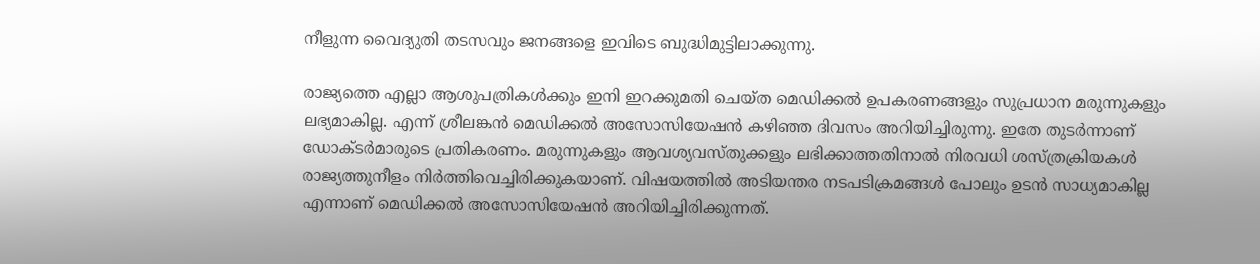നീളുന്ന വൈദ്യുതി തടസവും ജനങ്ങളെ ഇവിടെ ബുദ്ധിമുട്ടിലാക്കുന്നു.

രാജ്യത്തെ എല്ലാ ആശുപത്രികൾക്കും ഇനി ഇറക്കുമതി ചെയ്ത മെഡിക്കൽ ഉപകരണങ്ങളും സുപ്രധാന മരുന്നുകളും ലഭ്യമാകില്ല. എന്ന് ശ്രീലങ്കൻ മെഡിക്കൽ അസോസിയേഷൻ കഴിഞ്ഞ ദിവസം അറിയിച്ചിരുന്നു. ഇതേ തുടർന്നാണ് ഡോക്ടർമാരുടെ പ്രതികരണം. മരുന്നുകളും ആവശ്യവസ്തുക്കളും ലഭിക്കാത്തതിനാൽ നിരവധി ശസ്ത്രക്രിയകൾ രാജ്യത്തുനീളം നിർത്തിവെച്ചിരിക്കുകയാണ്. വിഷയത്തിൽ അടിയന്തര നടപടിക്രമങ്ങൾ പോലും ഉടൻ സാധ്യമാകില്ല എന്നാണ് മെഡിക്കൽ അസോസിയേഷൻ അറിയിച്ചിരിക്കുന്നത്.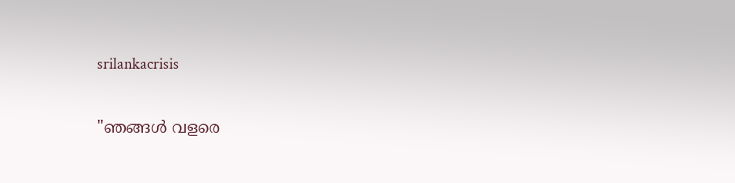srilankacrisis

"ഞങ്ങൾ വളരെ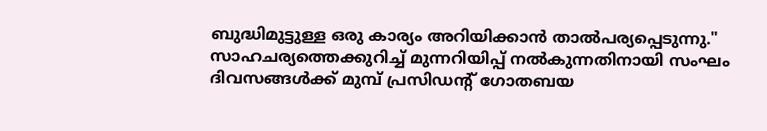ബുദ്ധിമുട്ടുള്ള ഒരു കാര്യം അറിയിക്കാൻ താൽപര്യപ്പെടുന്നു." സാഹചര്യത്തെക്കുറിച്ച് മുന്നറിയിപ്പ് നൽകുന്നതിനായി സംഘം ദിവസങ്ങൾക്ക് മുമ്പ് പ്രസിഡന്റ് ഗോതബയ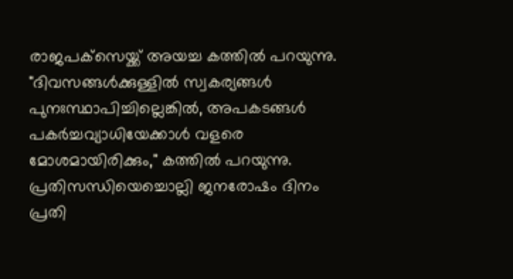രാജപക്‌സെയ്ക്ക് അയച്ച കത്തിൽ പറയുന്നു. "ദിവസങ്ങൾക്കുള്ളിൽ സ്വകര്യങ്ങൾ പുനഃസ്ഥാപിച്ചില്ലെങ്കിൽ, അപകടങ്ങൾ പകർച്ചവ്യാധിയേക്കാൾ വളരെ മോശമായിരിക്കും," കത്തിൽ പറയുന്നു. പ്രതിസന്ധിയെച്ചൊല്ലി ജനരോഷം ദിനം പ്രതി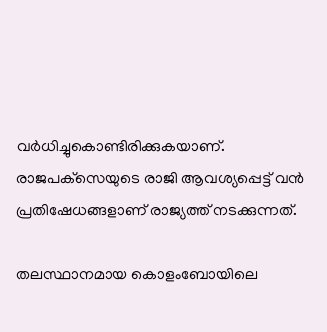വർധിച്ചുകൊണ്ടിരിക്കുകയാണ്. രാജപക്‌സെയുടെ രാജി ആവശ്യപ്പെട്ട് വൻ പ്രതിഷേധങ്ങളാണ് രാജ്യത്ത് നടക്കുന്നത്.

തലസ്ഥാനമായ കൊളംബോയിലെ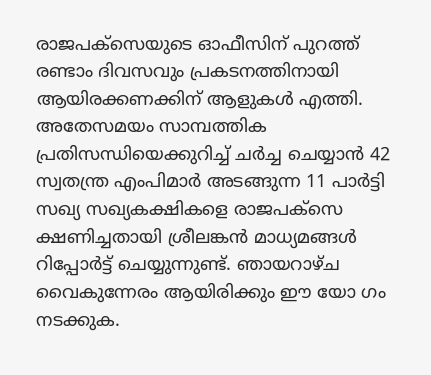രാജപക്‌സെയുടെ ഓഫീസിന് പുറത്ത് രണ്ടാം ദിവസവും പ്രകടനത്തിനായി ആയിരക്കണക്കിന് ആളുകൾ എത്തി. അതേസമയം സാമ്പത്തിക പ്രതിസന്ധിയെക്കുറിച്ച് ചർച്ച ചെയ്യാൻ 42 സ്വതന്ത്ര എംപിമാർ അടങ്ങുന്ന 11 പാർട്ടി സഖ്യ സഖ്യകക്ഷികളെ രാജപക്‌സെ ക്ഷണിച്ചതായി ശ്രീലങ്കൻ മാധ്യമങ്ങൾ റിപ്പോർട്ട് ചെയ്യുന്നുണ്ട്. ഞായറാഴ്ച വൈകുന്നേരം ആയിരിക്കും ഈ യോ ഗം നടക്കുക.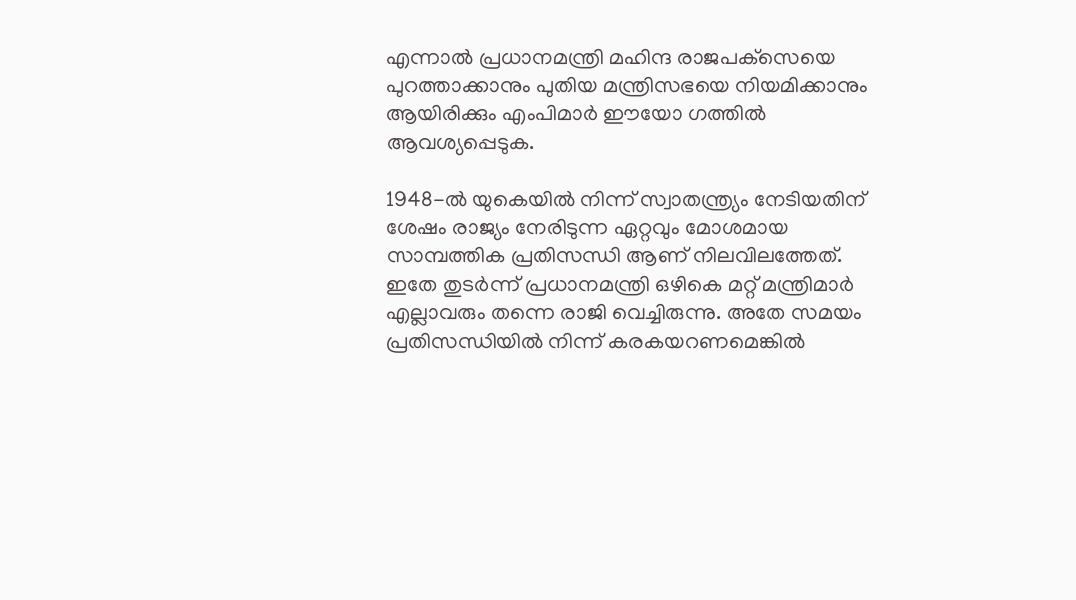എന്നാൽ പ്രധാനമന്ത്രി മഹിന്ദ രാജപക്‌സെയെ പുറത്താക്കാനും പുതിയ മന്ത്രിസഭയെ നിയമിക്കാനും ആയിരിക്കും എംപിമാർ ഈയോ ഗത്തിൽ ആവശ്യപ്പെടുക.

1948-ൽ യുകെയിൽ നിന്ന് സ്വാതന്ത്ര്യം നേടിയതിന് ശേഷം രാജ്യം നേരിടുന്ന ഏറ്റവും മോശമായ സാമ്പത്തിക പ്രതിസന്ധി ആണ് നിലവിലത്തേത്. ഇതേ തുടർന്ന് പ്രധാനമന്ത്രി ഒഴികെ മറ്റ് മന്ത്രിമാർ എല്ലാവരും തന്നെ രാജി വെച്ചിരുന്നു. അതേ സമയം പ്രതിസന്ധിയിൽ നിന്ന് കരകയറണമെങ്കിൽ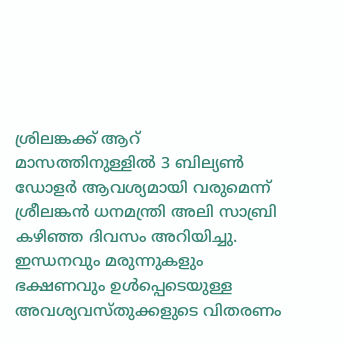ശ്രിലങ്കക്ക് ആറ് മാസത്തിനുള്ളിൽ 3 ബില്യൺ ഡോളർ ആവശ്യമായി വരുമെന്ന് ശ്രീലങ്കൻ ധനമന്ത്രി അലി സാബ്രി കഴിഞ്ഞ ദിവസം അറിയിച്ചു. ഇന്ധനവും മരുന്നുകളും ഭക്ഷണവും ഉൾപ്പെടെയുള്ള അവശ്യവസ്തുക്കളുടെ വിതരണം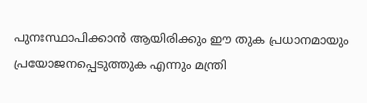പുനഃസ്ഥാപിക്കാൻ ആയിരിക്കും ഈ തുക പ്രധാനമായും പ്രയോജനപ്പെടുത്തുക എന്നും മന്ത്രി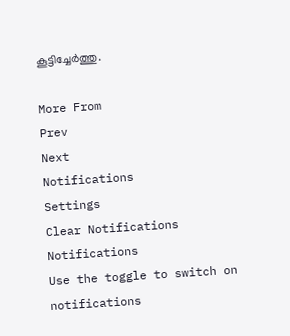കൂട്ടിച്ചേർത്തു.

More From
Prev
Next
Notifications
Settings
Clear Notifications
Notifications
Use the toggle to switch on notifications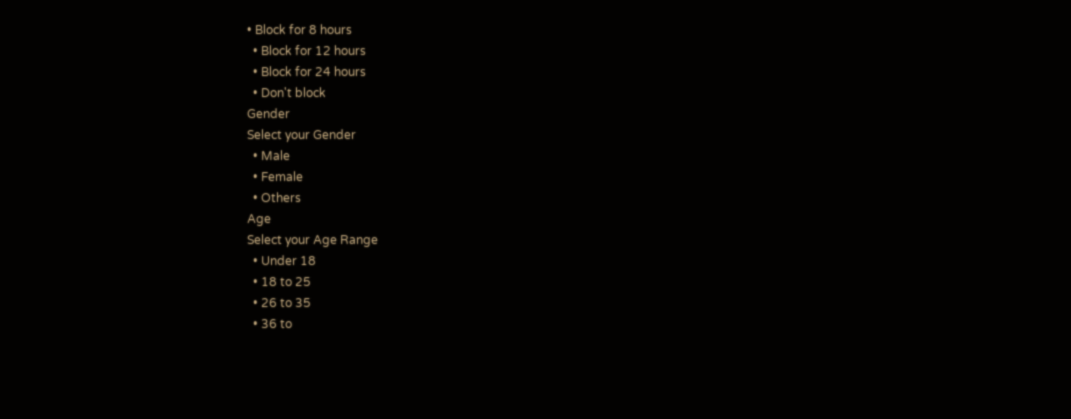• Block for 8 hours
  • Block for 12 hours
  • Block for 24 hours
  • Don't block
Gender
Select your Gender
  • Male
  • Female
  • Others
Age
Select your Age Range
  • Under 18
  • 18 to 25
  • 26 to 35
  • 36 to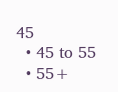45
  • 45 to 55
  • 55+